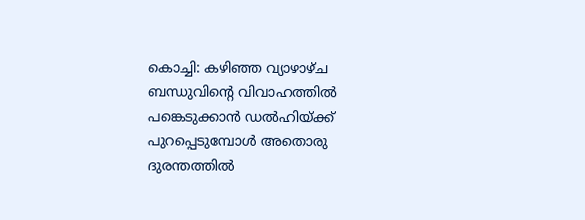കൊച്ചി: കഴിഞ്ഞ വ്യാഴാഴ്ച ബന്ധുവിന്റെ വിവാഹത്തിൽ പങ്കെടുക്കാൻ ഡൽഹിയ്ക്ക് പുറപ്പെടുമ്പോൾ അതൊരു ദുരന്തത്തിൽ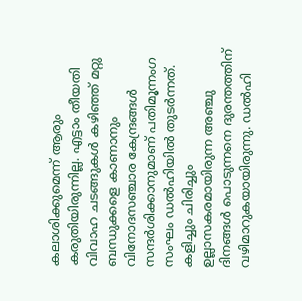കലാശിക്കുമെന്ന് ആരും കരുതിയിരുന്നില്ല. എട്ടാം തീയതി വിവാഹ ചടങ്ങുകൾ കഴിഞ്ഞ് മറ്റു ബന്ധുക്കളെ കാണാനും വിനോദസഞ്ചാര കേന്ദ്രങ്ങൾ സന്ദർശിക്കാനുമാണ് പതിമൂന്നംഗ സംഘം ഡൽഹിയിൽ തുടർന്നത്. കളിച്ചും ചിരിച്ചും ഉല്ലാസകരമായിരുന്ന അഞ്ചു ദിനങ്ങൾ പൊടുന്നനെ ദുരന്തത്തിന് വഴിമാറുകയായിരുന്നു. ഡൽഹി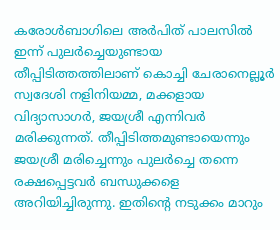കരോൾബാഗിലെ അർപിത് പാലസിൽ ഇന്ന് പുലർച്ചെയുണ്ടായ തീപ്പിടിത്തത്തിലാണ് കൊച്ചി ചേരാനെല്ലൂർ സ്വദേശി നളിനിയമ്മ, മക്കളായ വിദ്യാസാഗർ, ജയശ്രീ എന്നിവർ മരിക്കുന്നത്. തീപ്പിടിത്തമുണ്ടായെന്നും ജയശ്രീ മരിച്ചെന്നും പുലർച്ചെ തന്നെ രക്ഷപ്പെട്ടവർ ബന്ധുക്കളെ അറിയിച്ചിരുന്നു. ഇതിന്റെ നടുക്കം മാറും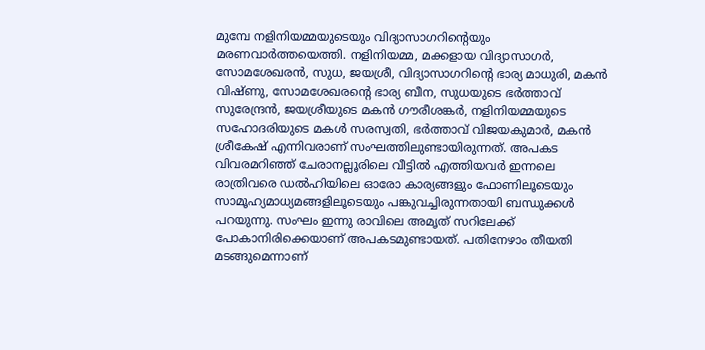മുമ്പേ നളിനിയമ്മയുടെയും വിദ്യാസാഗറിന്റെയും മരണവാർത്തയെത്തി. നളിനിയമ്മ, മക്കളായ വിദ്യാസാഗർ, സോമശേഖരൻ, സുധ, ജയശ്രീ, വിദ്യാസാഗറിന്റെ ഭാര്യ മാധുരി, മകൻ വിഷ്ണു, സോമശേഖരന്റെ ഭാര്യ ബീന, സുധയുടെ ഭർത്താവ് സുരേന്ദ്രൻ, ജയശ്രീയുടെ മകൻ ഗൗരീശങ്കർ, നളിനിയമ്മയുടെ സഹോദരിയുടെ മകൾ സരസ്വതി, ഭർത്താവ് വിജയകുമാർ, മകൻ ശ്രീകേഷ് എന്നിവരാണ് സംഘത്തിലുണ്ടായിരുന്നത്. അപകട വിവരമറിഞ്ഞ് ചേരാനല്ലൂരിലെ വീട്ടിൽ എത്തിയവർ ഇന്നലെ രാത്രിവരെ ഡൽഹിയിലെ ഓരോ കാര്യങ്ങളും ഫോണിലൂടെയും സാമൂഹ്യമാധ്യമങ്ങളിലൂടെയും പങ്കുവച്ചിരുന്നതായി ബന്ധുക്കൾ പറയുന്നു. സംഘം ഇന്നു രാവിലെ അമൃത് സറിലേക്ക് പോകാനിരിക്കെയാണ് അപകടമുണ്ടായത്. പതിനേഴാം തീയതി മടങ്ങുമെന്നാണ്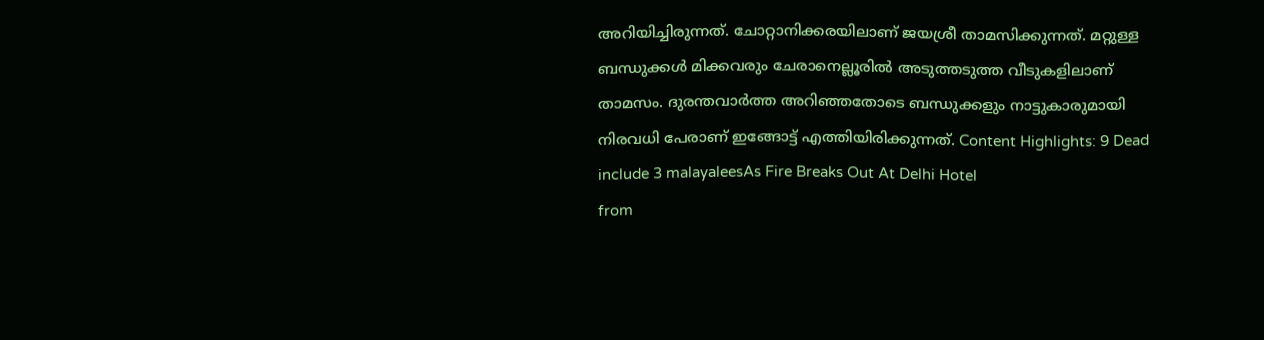അറിയിച്ചിരുന്നത്. ചോറ്റാനിക്കരയിലാണ് ജയശ്രീ താമസിക്കുന്നത്. മറ്റുള്ള ബന്ധുക്കൾ മിക്കവരും ചേരാനെല്ലൂരിൽ അടുത്തടുത്ത വീടുകളിലാണ് താമസം. ദുരന്തവാർത്ത അറിഞ്ഞതോടെ ബന്ധുക്കളും നാട്ടുകാരുമായി നിരവധി പേരാണ് ഇങ്ങോട്ട് എത്തിയിരിക്കുന്നത്. Content Highlights: 9 Dead include 3 malayaleesAs Fire Breaks Out At Delhi Hotel
from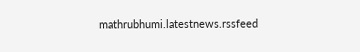mathrubhumi.latestnews.rssfeed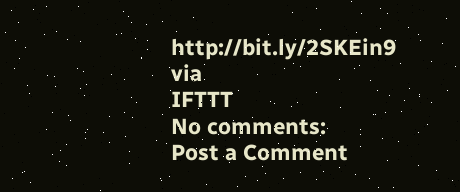http://bit.ly/2SKEin9
via
IFTTT
No comments:
Post a Comment